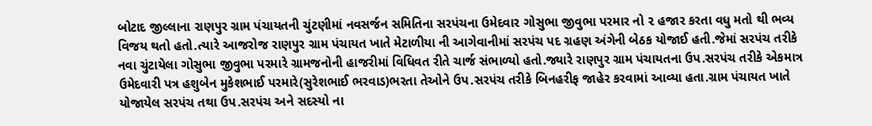બોટાદ જીલ્લાના રાણપુર ગ્રામ પંચાયતની ચુંટણીમાં નવસર્જન સમિતિના સરપંચના ઉમેદવાર ગોસુભા જીવુભા પરમાર નો ૨ હજાર કરતા વધુ મતો થી ભવ્ય વિજય થતો હતો.ત્યારે આજરોજ રાણપુર ગ્રામ પંચાયત ખાતે મેટાળીયા ની આગેવાનીમાં સરપંચ પદ ગ્રહણ અંગેની બેઠક યોજાઈ હતી.જેમાં સરપંચ તરીકે નવા ચુંટાયેલા ગોસુભા જીવુભા પરમારે ગ્રામજનોની હાજરીમાં વિધિવત રીતે ચાર્જ સંભાળ્યો હતો.જ્યારે રાણપુર ગ્રામ પંચાયતના ઉપ.સરપંચ તરીકે એકમાત્ર ઉમેદવારી પત્ર હશુબેન મુકેશભાઈ પરમારે(સુરેશભાઈ ભરવાડ)ભરતા તેઓને ઉપ.સરપંચ તરીકે બિનહરીફ જાહેર કરવામાં આવ્યા હતા.ગ્રામ પંચાયત ખાતે યોજાયેલ સરપંચ તથા ઉપ.સરપંચ અને સદસ્યો ના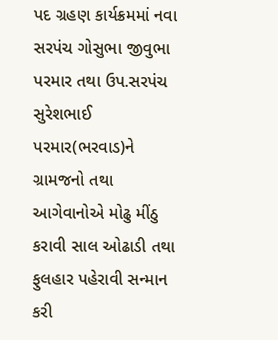પદ ગ્રહણ કાર્યક્રમમાં નવા સરપંચ ગોસુભા જીવુભા પરમાર તથા ઉપ.સરપંચ સુરેશભાઈ પરમાર(ભરવાડ)ને ગ્રામજનો તથા આગેવાનોએ મોઢુ મીંઠુ કરાવી સાલ ઓઢાડી તથા ફુલહાર પહેરાવી સન્માન કરી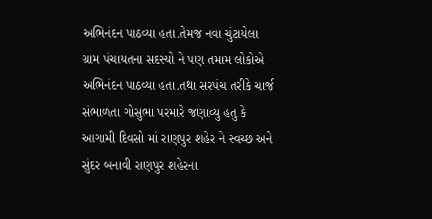અભિનંદન પાઠવ્યા હતા.તેમજ નવા ચુંટાયેલા ગ્રામ પંચાયતના સદસ્યો ને પણ તમામ લોકોએ અભિનંદન પાઠવ્યા હતા.તથા સરપંચ તરીકે ચાર્જ સંભાળતા ગોસુભા પરમારે જણાવ્યુ હતુ કે આગામી દિવસો માં રાણપુર શહેર ને સ્વચ્છ અને સુંદર બનાવી રાણપુર શહેરના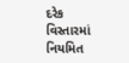દરેક વિસ્તારમાં નિયમિત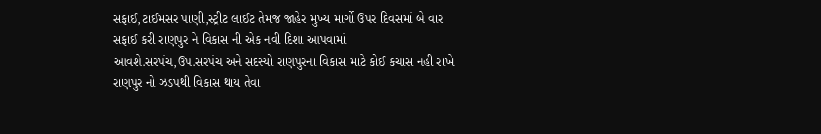સફાઈ,ટાઈમસર પાણી,સ્ટ્રીટ લાઈટ તેમજ જાહેર મુખ્ય માર્ગો ઉપર દિવસમાં બે વાર સફાઈ કરી રાણપુર ને વિકાસ ની એક નવી દિશા આપવામાં આવશે.સરપંચ,ઉપ.સરપંચ અને સદસ્યો રાણપુરના વિકાસ માટે કોઈ કચાસ નહી રાખે રાણપુર નો ઝડપથી વિકાસ થાય તેવા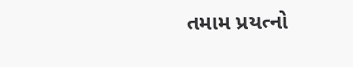તમામ પ્રયત્નો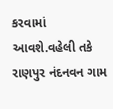કરવામાં આવશે.વહેલી તકે રાણપુર નંદનવન ગામ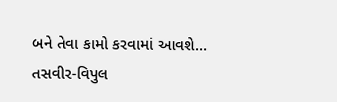બને તેવા કામો કરવામાં આવશે…
તસવીર-વિપુલ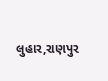લુહાર,રાણપુર